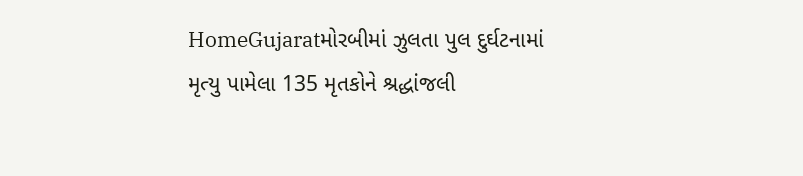HomeGujaratમોરબીમાં ઝુલતા પુલ દુર્ઘટનામાં મૃત્યુ પામેલા 135 મૃતકોને શ્રદ્ધાંજલી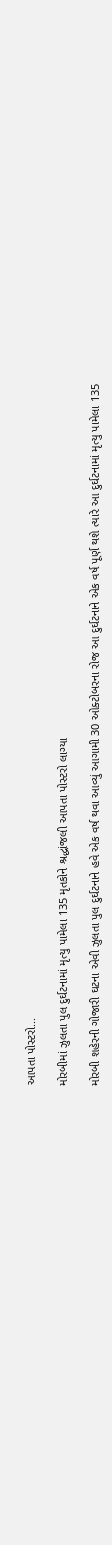આપતા પોસ્ટરો...

મોરબીમાં ઝુલતા પુલ દુર્ઘટનામાં મૃત્યુ પામેલા 135 મૃતકોને શ્રદ્ધાંજલી આપતા પોસ્ટરો લાગ્યા

મોરબી શહેરની ગોજારી ઘટના એવી ઝુલતા પુલ દુર્ઘટનાને હવે એક વર્ષ થવા આવ્યું આગામી 30 ઓક્ટોબરના રોજ આ દુર્ઘટનાને એક વર્ષ પૂર્ણ થશે ત્યારે આ દુર્ઘટનામાં મૃત્યુ પામેલા 135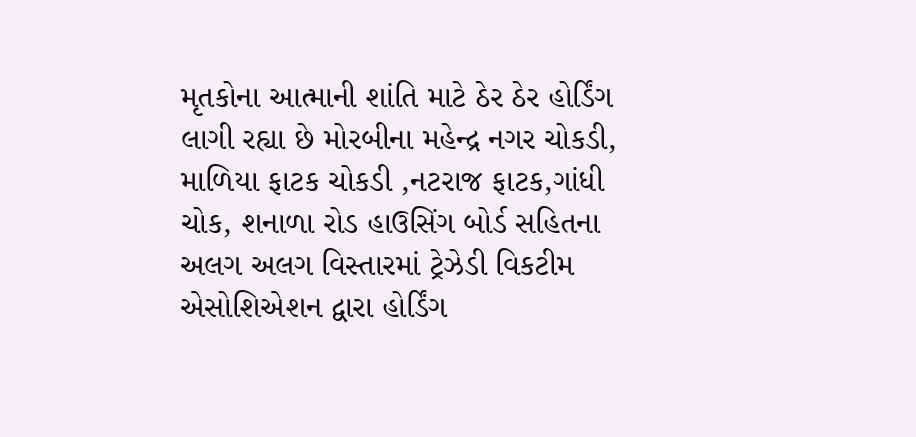મૃતકોના આત્માની શાંતિ માટે ઠેર ઠેર હોર્ડિંગ લાગી રહ્યા છે મોરબીના મહેન્દ્ર નગર ચોકડી, માળિયા ફાટક ચોકડી ,નટરાજ ફાટક,ગાંધી ચોક, શનાળા રોડ હાઉસિંગ બોર્ડ સહિતના અલગ અલગ વિસ્તારમાં ટ્રેઝેડી વિકટીમ એસોશિએશન દ્વારા હોર્ડિંગ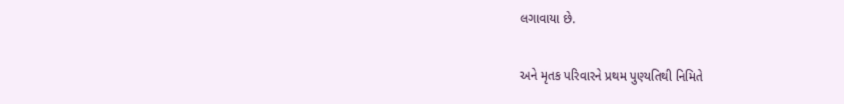લગાવાયા છે.

અને મૃતક પરિવારને પ્રથમ પુણ્યતિથી નિમિતે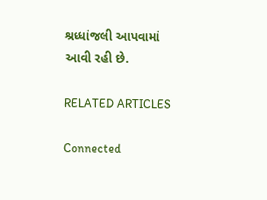શ્રધ્ધાંજલી આપવામાં આવી રહી છે.

RELATED ARTICLES

Connected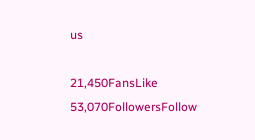us

21,450FansLike
53,070FollowersFollow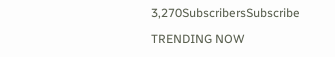3,270SubscribersSubscribe

TRENDING NOW